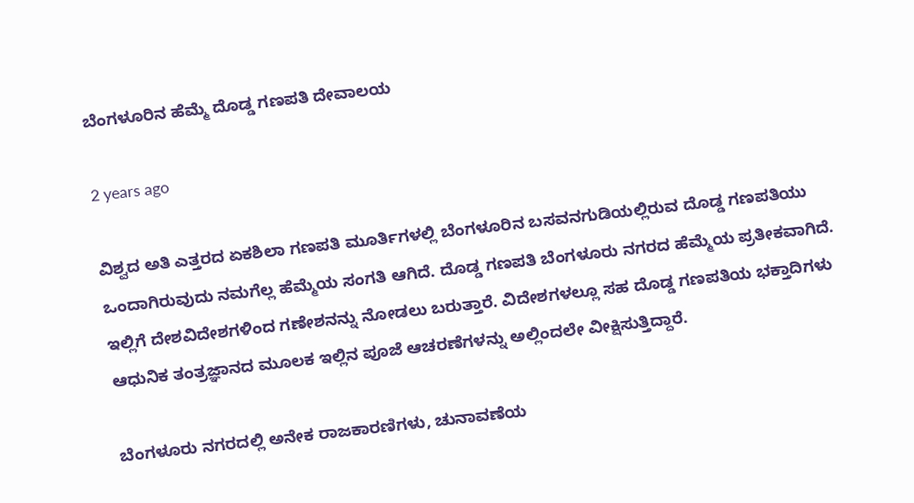ಬೆಂಗಳೂರಿನ ಹೆಮ್ಮೆ ದೊಡ್ಡ ಗಣಪತಿ ದೇವಾಲಯ

2 years ago

ವಿಶ್ವದ ಅತಿ ಎತ್ತರದ ಏಕಶಿಲಾ ಗಣಪತಿ ಮೂರ್ತಿಗಳಲ್ಲಿ ಬೆಂಗಳೂರಿನ ಬಸವನಗುಡಿಯಲ್ಲಿರುವ ದೊಡ್ಡ ಗಣಪತಿಯು ಒಂದಾಗಿರುವುದು ನಮಗೆಲ್ಲ ಹೆಮ್ಮೆಯ ಸಂಗತಿ ಆಗಿದೆ. ದೊಡ್ಡ ಗಣಪತಿ ಬೆಂಗಳೂರು ನಗರದ ಹೆಮ್ಮೆಯ ಪ್ರತೀಕವಾಗಿದೆ. ಇಲ್ಲಿಗೆ ದೇಶವಿದೇಶಗಳಿಂದ ಗಣೇಶನನ್ನು ನೋಡಲು ಬರುತ್ತಾರೆ. ವಿದೇಶಗಳಲ್ಲೂ ಸಹ ದೊಡ್ಡ ಗಣಪತಿಯ ಭಕ್ತಾದಿಗಳು ಆಧುನಿಕ ತಂತ್ರಜ್ಞಾನದ ಮೂಲಕ ಇಲ್ಲಿನ ಪೂಜೆ ಆಚರಣೆಗಳನ್ನು ಅಲ್ಲಿಂದಲೇ ವೀಕ್ಷಿಸುತ್ತಿದ್ದಾರೆ.

ಬೆಂಗಳೂರು ನಗರದಲ್ಲಿ ಅನೇಕ ರಾಜಕಾರಣಿಗಳು, ಚುನಾವಣೆಯ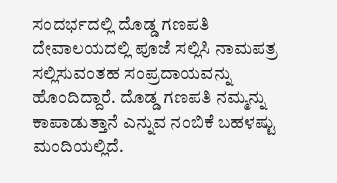ಸಂದರ್ಭದಲ್ಲಿ ದೊಡ್ಡ ಗಣಪತಿ ದೇವಾಲಯದಲ್ಲಿ ಪೂಜೆ ಸಲ್ಲಿಸಿ ನಾಮಪತ್ರ ಸಲ್ಲಿಸುವಂತಹ ಸಂಪ್ರದಾಯವನ್ನು ಹೊಂದಿದ್ದಾರೆ. ದೊಡ್ಡ ಗಣಪತಿ ನಮ್ಮನ್ನು ಕಾಪಾಡುತ್ತಾನೆ ಎನ್ನುವ ನಂಬಿಕೆ ಬಹಳಷ್ಟು ಮಂದಿಯಲ್ಲಿದೆ.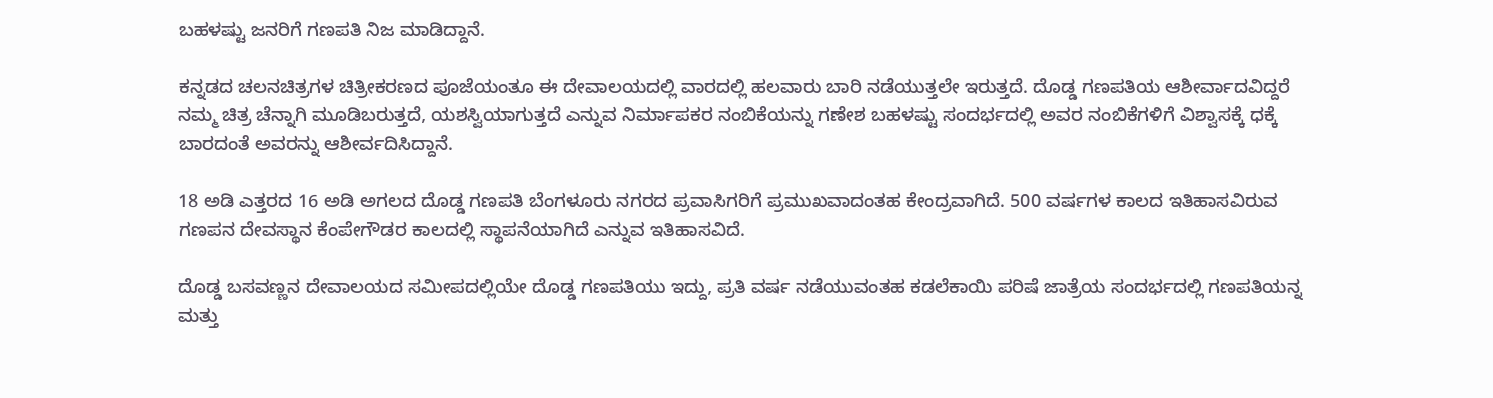ಬಹಳಷ್ಟು ಜನರಿಗೆ ಗಣಪತಿ ನಿಜ ಮಾಡಿದ್ದಾನೆ.

ಕನ್ನಡದ ಚಲನಚಿತ್ರಗಳ ಚಿತ್ರೀಕರಣದ ಪೂಜೆಯಂತೂ ಈ ದೇವಾಲಯದಲ್ಲಿ ವಾರದಲ್ಲಿ ಹಲವಾರು ಬಾರಿ ನಡೆಯುತ್ತಲೇ ಇರುತ್ತದೆ. ದೊಡ್ಡ ಗಣಪತಿಯ ಆಶೀರ್ವಾದವಿದ್ದರೆ ನಮ್ಮ ಚಿತ್ರ ಚೆನ್ನಾಗಿ ಮೂಡಿಬರುತ್ತದೆ, ಯಶಸ್ವಿಯಾಗುತ್ತದೆ ಎನ್ನುವ ನಿರ್ಮಾಪಕರ ನಂಬಿಕೆಯನ್ನು ಗಣೇಶ ಬಹಳಷ್ಟು ಸಂದರ್ಭದಲ್ಲಿ ಅವರ ನಂಬಿಕೆಗಳಿಗೆ ವಿಶ್ವಾಸಕ್ಕೆ ಧಕ್ಕೆ ಬಾರದಂತೆ ಅವರನ್ನು ಆಶೀರ್ವದಿಸಿದ್ದಾನೆ.

18 ಅಡಿ ಎತ್ತರದ 16 ಅಡಿ ಅಗಲದ ದೊಡ್ಡ ಗಣಪತಿ ಬೆಂಗಳೂರು ನಗರದ ಪ್ರವಾಸಿಗರಿಗೆ ಪ್ರಮುಖವಾದಂತಹ ಕೇಂದ್ರವಾಗಿದೆ. 500 ವರ್ಷಗಳ ಕಾಲದ ಇತಿಹಾಸವಿರುವ ಗಣಪನ ದೇವಸ್ಥಾನ ಕೆಂಪೇಗೌಡರ ಕಾಲದಲ್ಲಿ ಸ್ಥಾಪನೆಯಾಗಿದೆ ಎನ್ನುವ ಇತಿಹಾಸವಿದೆ.

ದೊಡ್ಡ ಬಸವಣ್ಣನ ದೇವಾಲಯದ ಸಮೀಪದಲ್ಲಿಯೇ ದೊಡ್ಡ ಗಣಪತಿಯು ಇದ್ದು, ಪ್ರತಿ ವರ್ಷ ನಡೆಯುವಂತಹ ಕಡಲೆಕಾಯಿ ಪರಿಷೆ ಜಾತ್ರೆಯ ಸಂದರ್ಭದಲ್ಲಿ ಗಣಪತಿಯನ್ನ ಮತ್ತು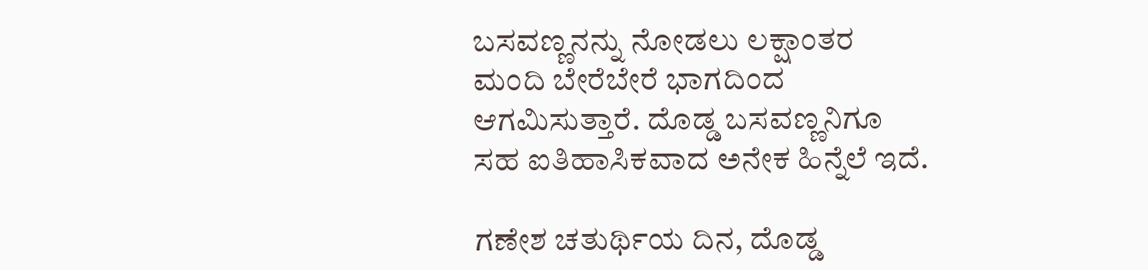ಬಸವಣ್ಣನನ್ನು ನೋಡಲು ಲಕ್ಷಾಂತರ ಮಂದಿ ಬೇರೆಬೇರೆ ಭಾಗದಿಂದ ಆಗಮಿಸುತ್ತಾರೆ. ದೊಡ್ಡ ಬಸವಣ್ಣನಿಗೂ ಸಹ ಐತಿಹಾಸಿಕವಾದ ಅನೇಕ ಹಿನ್ನೆಲೆ ಇದೆ.

ಗಣೇಶ ಚತುರ್ಥಿಯ ದಿನ, ದೊಡ್ಡ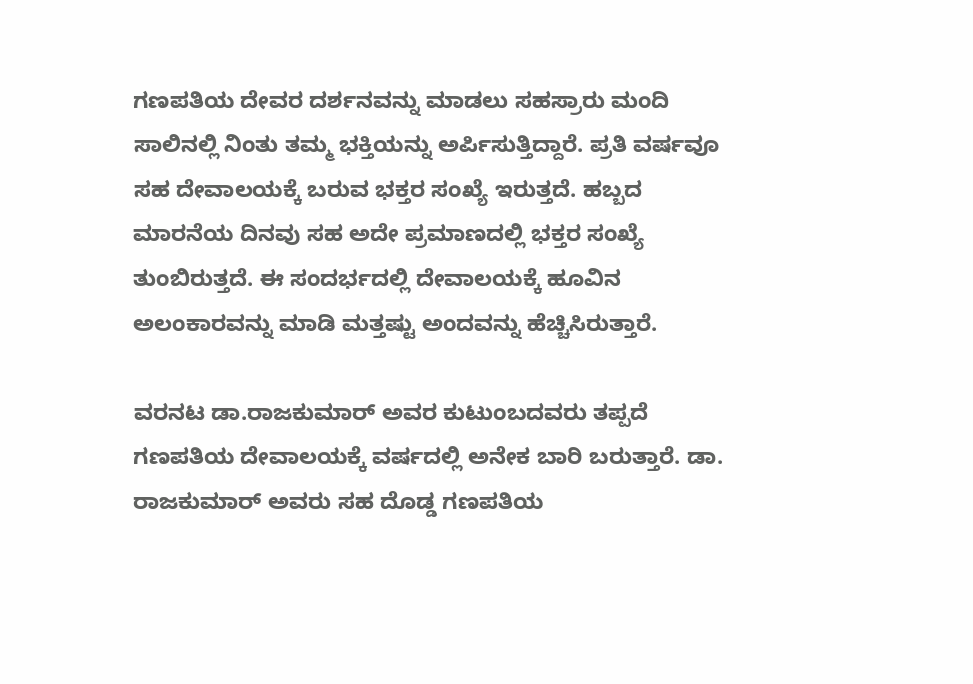ಗಣಪತಿಯ ದೇವರ ದರ್ಶನವನ್ನು ಮಾಡಲು ಸಹಸ್ರಾರು ಮಂದಿ ಸಾಲಿನಲ್ಲಿ ನಿಂತು ತಮ್ಮ ಭಕ್ತಿಯನ್ನು ಅರ್ಪಿಸುತ್ತಿದ್ದಾರೆ. ಪ್ರತಿ ವರ್ಷವೂ ಸಹ ದೇವಾಲಯಕ್ಕೆ ಬರುವ ಭಕ್ತರ ಸಂಖ್ಯೆ ಇರುತ್ತದೆ. ಹಬ್ಬದ ಮಾರನೆಯ ದಿನವು ಸಹ ಅದೇ ಪ್ರಮಾಣದಲ್ಲಿ ಭಕ್ತರ ಸಂಖ್ಯೆ ತುಂಬಿರುತ್ತದೆ. ಈ ಸಂದರ್ಭದಲ್ಲಿ ದೇವಾಲಯಕ್ಕೆ ಹೂವಿನ ಅಲಂಕಾರವನ್ನು ಮಾಡಿ ಮತ್ತಷ್ಟು ಅಂದವನ್ನು ಹೆಚ್ಚಿಸಿರುತ್ತಾರೆ.

ವರನಟ ಡಾ.ರಾಜಕುಮಾರ್ ಅವರ ಕುಟುಂಬದವರು ತಪ್ಪದೆ ಗಣಪತಿಯ ದೇವಾಲಯಕ್ಕೆ ವರ್ಷದಲ್ಲಿ ಅನೇಕ ಬಾರಿ ಬರುತ್ತಾರೆ. ಡಾ. ರಾಜಕುಮಾರ್ ಅವರು ಸಹ ದೊಡ್ಡ ಗಣಪತಿಯ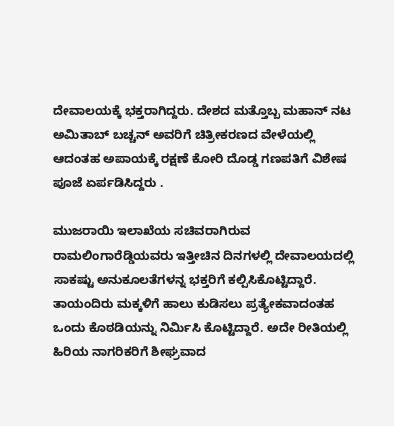ದೇವಾಲಯಕ್ಕೆ ಭಕ್ತರಾಗಿದ್ದರು. ದೇಶದ ಮತ್ತೊಬ್ಬ ಮಹಾನ್ ನಟ ಅಮಿತಾಬ್ ಬಚ್ಚನ್ ಅವರಿಗೆ ಚಿತ್ರೀಕರಣದ ವೇಳೆಯಲ್ಲಿ ಆದಂತಹ ಅಪಾಯಕ್ಕೆ ರಕ್ಷಣೆ ಕೋರಿ ದೊಡ್ಡ ಗಣಪತಿಗೆ ವಿಶೇಷ ಪೂಜೆ ಏರ್ಪಡಿಸಿದ್ದರು .

ಮುಜರಾಯಿ ಇಲಾಖೆಯ ಸಚಿವರಾಗಿರುವ ರಾಮಲಿಂಗಾರೆಡ್ಡಿಯವರು ಇತ್ತೀಚಿನ ದಿನಗಳಲ್ಲಿ ದೇವಾಲಯದಲ್ಲಿ ಸಾಕಷ್ಟು ಅನುಕೂಲತೆಗಳನ್ನ ಭಕ್ತರಿಗೆ ಕಲ್ಪಿಸಿಕೊಟ್ಟಿದ್ದಾರೆ. ತಾಯಂದಿರು ಮಕ್ಕಳಿಗೆ ಹಾಲು ಕುಡಿಸಲು ಪ್ರತ್ಯೇಕವಾದಂತಹ ಒಂದು ಕೊಠಡಿಯನ್ನು ನಿರ್ಮಿಸಿ ಕೊಟ್ಟಿದ್ದಾರೆ. ಅದೇ ರೀತಿಯಲ್ಲಿ ಹಿರಿಯ ನಾಗರಿಕರಿಗೆ ಶೀಘ್ರವಾದ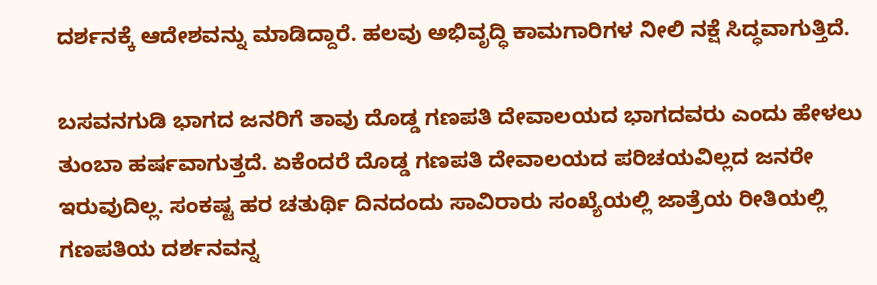ದರ್ಶನಕ್ಕೆ ಆದೇಶವನ್ನು ಮಾಡಿದ್ದಾರೆ. ಹಲವು ಅಭಿವೃದ್ಧಿ ಕಾಮಗಾರಿಗಳ ನೀಲಿ ನಕ್ಷೆ ಸಿದ್ಧವಾಗುತ್ತಿದೆ.

ಬಸವನಗುಡಿ ಭಾಗದ ಜನರಿಗೆ ತಾವು ದೊಡ್ಡ ಗಣಪತಿ ದೇವಾಲಯದ ಭಾಗದವರು ಎಂದು ಹೇಳಲು ತುಂಬಾ ಹರ್ಷವಾಗುತ್ತದೆ. ಏಕೆಂದರೆ ದೊಡ್ಡ ಗಣಪತಿ ದೇವಾಲಯದ ಪರಿಚಯವಿಲ್ಲದ ಜನರೇ ಇರುವುದಿಲ್ಲ. ಸಂಕಷ್ಟ ಹರ ಚತುರ್ಥಿ ದಿನದಂದು ಸಾವಿರಾರು ಸಂಖ್ಯೆಯಲ್ಲಿ ಜಾತ್ರೆಯ ರೀತಿಯಲ್ಲಿ ಗಣಪತಿಯ ದರ್ಶನವನ್ನ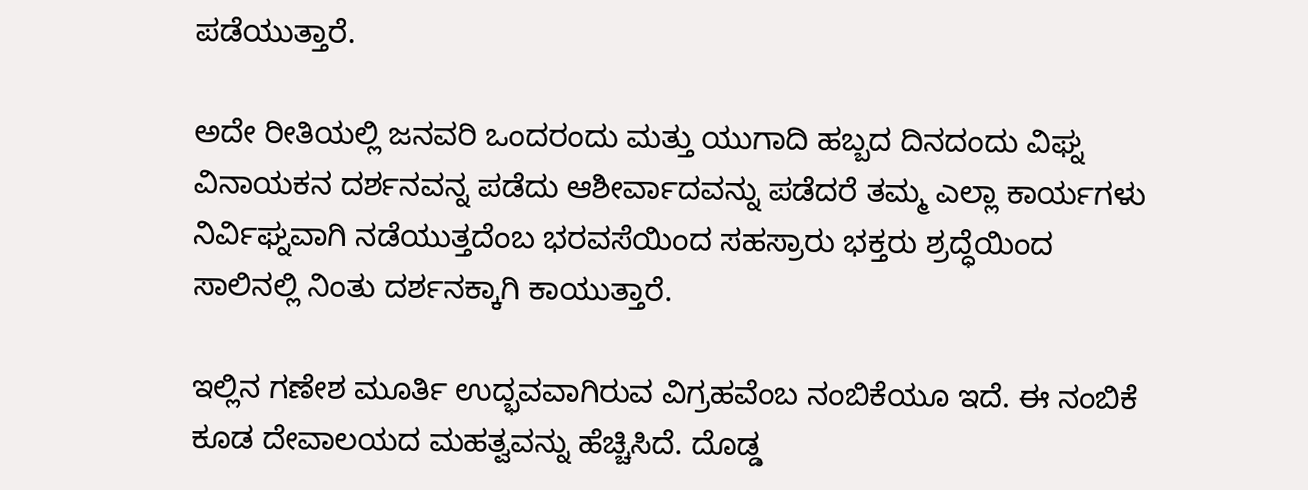ಪಡೆಯುತ್ತಾರೆ.

ಅದೇ ರೀತಿಯಲ್ಲಿ ಜನವರಿ ಒಂದರಂದು ಮತ್ತು ಯುಗಾದಿ ಹಬ್ಬದ ದಿನದಂದು ವಿಘ್ನ ವಿನಾಯಕನ ದರ್ಶನವನ್ನ ಪಡೆದು ಆಶೀರ್ವಾದವನ್ನು ಪಡೆದರೆ ತಮ್ಮ ಎಲ್ಲಾ ಕಾರ್ಯಗಳು ನಿರ್ವಿಘ್ನವಾಗಿ ನಡೆಯುತ್ತದೆಂಬ ಭರವಸೆಯಿಂದ ಸಹಸ್ರಾರು ಭಕ್ತರು ಶ್ರದ್ಧೆಯಿಂದ ಸಾಲಿನಲ್ಲಿ ನಿಂತು ದರ್ಶನಕ್ಕಾಗಿ ಕಾಯುತ್ತಾರೆ.

ಇಲ್ಲಿನ ಗಣೇಶ ಮೂರ್ತಿ ಉದ್ಭವವಾಗಿರುವ ವಿಗ್ರಹವೆಂಬ ನಂಬಿಕೆಯೂ ಇದೆ. ಈ ನಂಬಿಕೆ ಕೂಡ ದೇವಾಲಯದ ಮಹತ್ವವನ್ನು ಹೆಚ್ಚಿಸಿದೆ. ದೊಡ್ಡ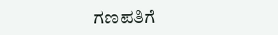ಗಣಪತಿಗೆ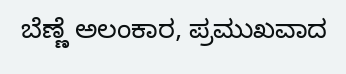ಬೆಣ್ಣೆ ಅಲಂಕಾರ, ಪ್ರಮುಖವಾದ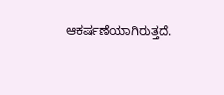ಆಕರ್ಷಣೆಯಾಗಿರುತ್ತದೆ.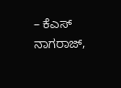– ಕೆಎಸ್ ನಾಗರಾಜ್,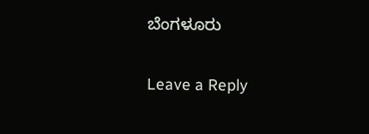ಬೆಂಗಳೂರು

Leave a Reply